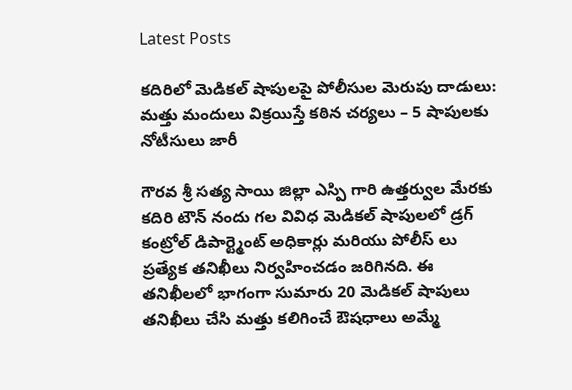Latest Posts

కదిరిలో మెడికల్ షాపులపై పోలీసుల మెరుపు దాడులు: మత్తు మందులు విక్రయిస్తే కఠిన చర్యలు – 5 షాపులకు నోటీసులు జారీ

గౌరవ శ్రీ సత్య సాయి జిల్లా ఎస్పి గారి ఉత్తర్వుల మేరకు కదిరి టౌన్ నందు గల వివిధ మెడికల్ షాపులలో డ్రగ్ కంట్రోల్ డిపార్ట్మెంట్ అధికార్లు మరియు పోలీస్ లు ప్రత్యేక తనిఖీలు నిర్వహించడం జరిగినది. ఈ తనిఖీలలో భాగంగా సుమారు 20 మెడికల్ షాపులు తనిఖీలు చేసి మత్తు కలిగించే ఔషధాలు అమ్మే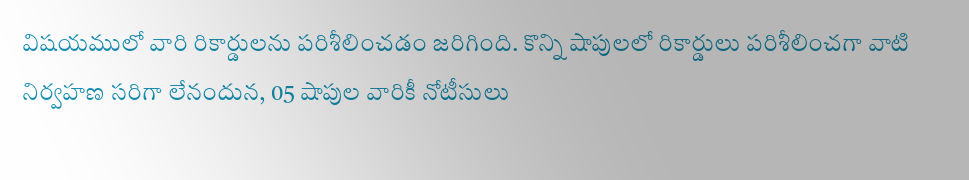విషయములో వారి రికార్డులను పరిశీలించడం జరిగింది. కొన్ని షాపులలో రికార్డులు పరిశీలించగా వాటి నిర్వహణ సరిగా లేనందున, 05 షాపుల వారికీ నోటీసులు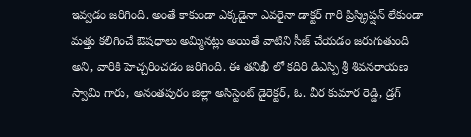ఇవ్వడం జరిగింది. అంతే కాకుండా ఎక్కడైనా ఎవరైనా డాక్టర్ గారి ప్రిస్క్రిప్షన్ లేకుండా మత్తు కలిగించే ఔషధాలు అమ్మినట్లు అయితే వాటిని సీజ్ చేయడం జరుగుతుంది అని, వారికి హెచ్చరించడం జరిగింది. ఈ తనిఖీ లో కదిరి డిఎస్పి శ్రీ శివనరాయణ స్వామి గారు, అనంతపురం జిల్లా అసిస్టెంట్ డైరెక్టర్, ఓ. వీర కుమార రెడ్డి, డ్రగ్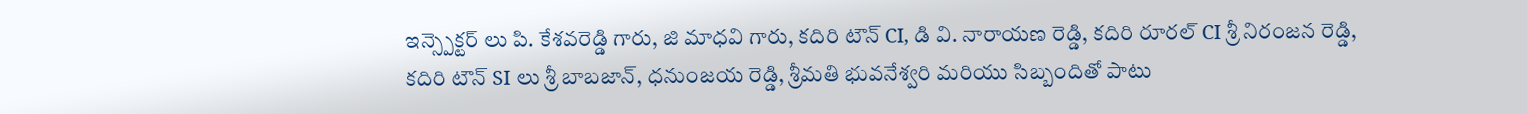ఇన్స్పెక్టర్ లు పి. కేశవరెడ్డి గారు, జి మాధవి గారు, కదిరి టౌన్ CI, డి వి. నారాయణ రెడ్డి, కదిరి రూరల్ CI శ్రీ నిరంజన రెడ్డి, కదిరి టౌన్ SI లు శ్రీ బాబజాన్, ధనుంజయ రెడ్డి, శ్రీమతి భువనేశ్వరి మరియు సిబ్బందితో పాటు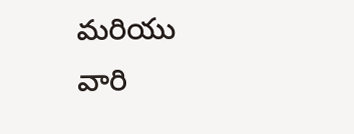మరియు వారి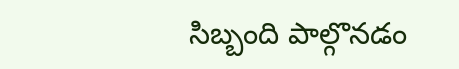సిబ్బంది పాల్గొనడం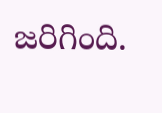జరిగింది.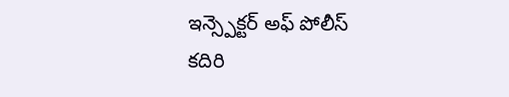ఇన్స్పెక్టర్ అఫ్ పోలీస్
కదిరి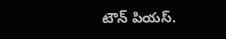టౌన్ పియస్.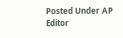Posted Under AP
Editor